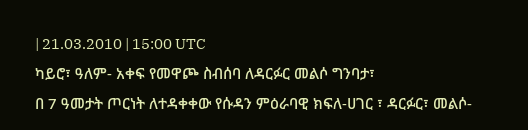| 21.03.2010 | 15:00 UTC
ካይሮ፣ ዓለም- አቀፍ የመዋጮ ስብሰባ ለዳርፉር መልሶ ግንባታ፣
በ 7 ዓመታት ጦርነት ለተዳቀቀው የሱዳን ምዕራባዊ ክፍለ-ሀገር ፣ ዳርፉር፣ መልሶ-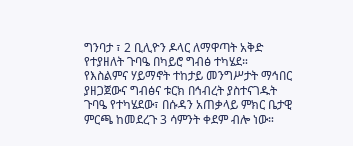ግንባታ ፣ 2 ቢሊዮን ዶላር ለማዋጣት አቅድ የተያዘለት ጉባዔ በካይሮ ግብፅ ተካሄደ።
የእስልምና ሃይማኖት ተከታይ መንግሥታት ማኅበር ያዘጋጀውና ግብፅና ቱርክ በኅብረት ያስተናገዱት ጉባዔ የተካሄደው፣ በሱዳን አጠቃላይ ምክር ቤታዊ ምርጫ ከመደረጉ 3 ሳምንት ቀደም ብሎ ነው።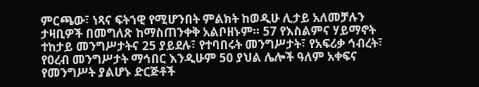ምርጫው፣ ነጻና ፍትኀዊ የሚሆንበት ምልክት ከወዲሁ ሊታይ አለመቻሉን ታዛቢዎች በመግለጽ ከማስጠንቀቅ አልቦዘኑም። 57 የእስልምና ሃይማኖት ተከታይ መንግሥታትና 25 ያይደሉ፣ የተባበሩት መንግሥታት፣ የአፍሪቃ ኅብረት፣ የዐረብ መንግሥታት ማኅበር እንዲሁም 50 ያህል ሌሎች ዓለም አቀፍና የመንግሥት ያልሆኑ ድርጅቶች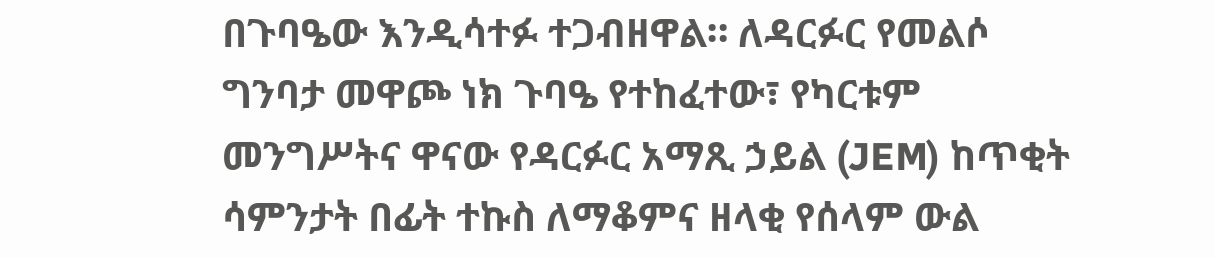በጉባዔው እንዲሳተፉ ተጋብዘዋል። ለዳርፉር የመልሶ ግንባታ መዋጮ ነክ ጉባዔ የተከፈተው፣ የካርቱም መንግሥትና ዋናው የዳርፉር አማጺ ኃይል (JEM) ከጥቂት ሳምንታት በፊት ተኩስ ለማቆምና ዘላቂ የሰላም ውል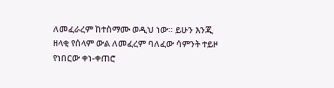ለመፈራረም ከተስማሙ ወዲህ ነው። ይሁን እንጂ ዘላቂ የሰላም ውል ለመፈረም ባለፈው ሳምንት ተይዞ የነበርው ቀነ-ቀጠሮ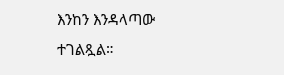እንከን እንዳላጣው ተገልጿል።